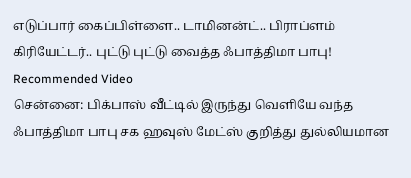எடுப்பார் கைப்பிள்ளை.. டாமினன்ட்.. பிராப்ளம் கிரியேட்டர்.. புட்டு புட்டு வைத்த ஃபாத்திமா பாபு!
Recommended Video
சென்னை: பிக்பாஸ் வீட்டில் இருந்து வெளியே வந்த ஃபாத்திமா பாபு சக ஹவுஸ் மேட்ஸ் குறித்து துல்லியமான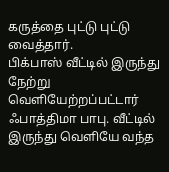கருத்தை புட்டு புட்டு வைத்தார்.
பிக்பாஸ் வீட்டில் இருந்து நேற்று வெளியேற்றப்பட்டார் ஃபாத்திமா பாபு. வீட்டில் இருந்து வெளியே வந்த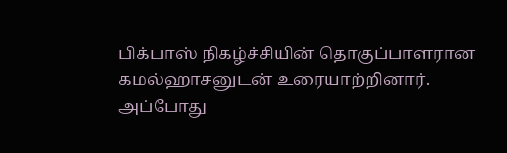பிக்பாஸ் நிகழ்ச்சியின் தொகுப்பாளரான கமல்ஹாசனுடன் உரையாற்றினார்.
அப்போது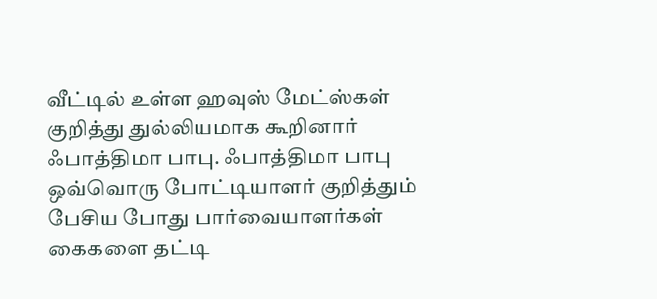வீட்டில் உள்ள ஹவுஸ் மேட்ஸ்கள் குறித்து துல்லியமாக கூறினார் ஃபாத்திமா பாபு. ஃபாத்திமா பாபு ஒவ்வொரு போட்டியாளர் குறித்தும் பேசிய போது பார்வையாளர்கள் கைகளை தட்டி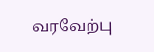வரவேற்பு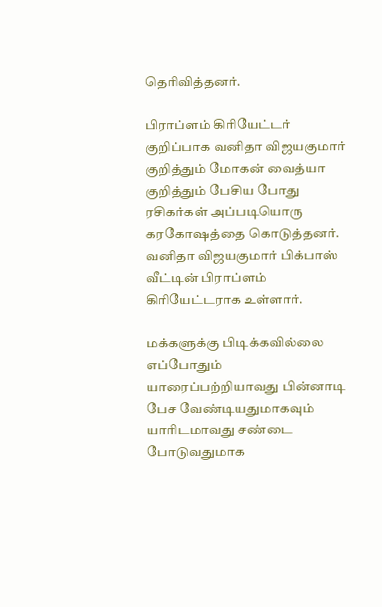தெரிவித்தனர்.

பிராப்ளம் கிரியேட்டர்
குறிப்பாக வனிதா விஜயகுமார் குறித்தும் மோகன் வைத்யா குறித்தும் பேசிய போது ரசிகர்கள் அப்படியொரு கரகோஷத்தை கொடுத்தனர். வனிதா விஜயகுமார் பிக்பாஸ் வீட்டின் பிராப்ளம் கிரியேட்டராக உள்ளார்.

மக்களுக்கு பிடிக்கவில்லை
எப்போதும் யாரைப்பற்றியாவது பின்னாடி பேச வேண்டியதுமாகவும் யாரிடமாவது சண்டை போடுவதுமாக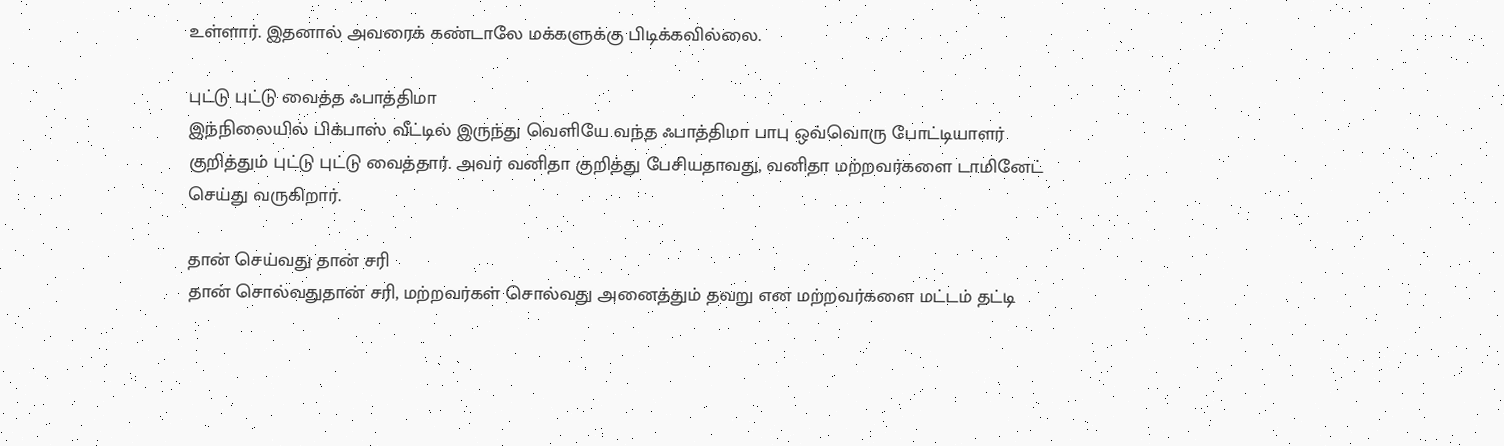உள்ளார். இதனால் அவரைக் கண்டாலே மக்களுக்கு பிடிக்கவில்லை.

புட்டு புட்டு வைத்த ஃபாத்திமா
இந்நிலையில் பிக்பாஸ் வீட்டில் இருந்து வெளியே வந்த ஃபாத்திமா பாபு ஒவ்வொரு போட்டியாளர் குறித்தும் புட்டு புட்டு வைத்தார். அவர் வனிதா குறித்து பேசியதாவது, வனிதா மற்றவர்களை டாமினேட் செய்து வருகிறார்.

தான் செய்வது தான் சரி
தான் சொல்வதுதான் சரி, மற்றவர்கள் சொல்வது அனைத்தும் தவறு என மற்றவர்களை மட்டம் தட்டி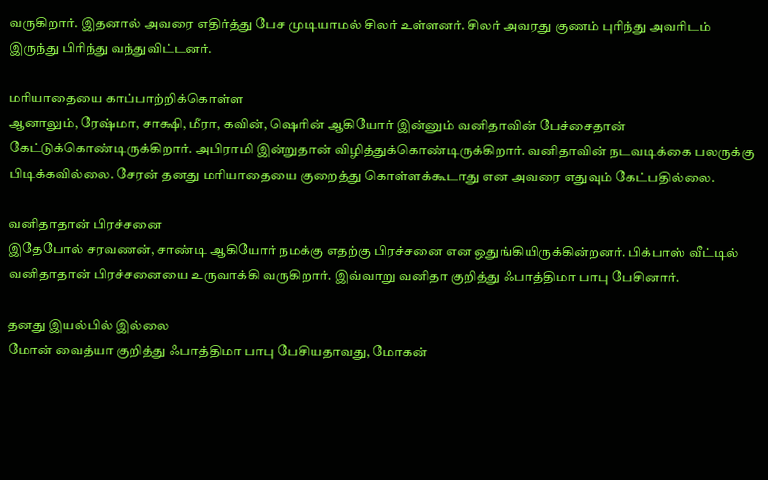வருகிறார். இதனால் அவரை எதிர்த்து பேச முடியாமல் சிலர் உள்ளனர். சிலர் அவரது குணம் புரிந்து அவரிடம் இருந்து பிரிந்து வந்துவிட்டனர்.

மரியாதையை காப்பாற்றிக்கொள்ள
ஆனாலும், ரேஷ்மா, சாக்ஷி, மீரா, கவின், ஷெரின் ஆகியோர் இன்னும் வனிதாவின் பேச்சைதான் கேட்டுக்கொண்டிருக்கிறார். அபிராமி இன்றுதான் விழித்துக்கொண்டிருக்கிறார். வனிதாவின் நடவடிக்கை பலருக்கு பிடிக்கவில்லை. சேரன் தனது மரியாதையை குறைத்து கொள்ளக்கூடாது என அவரை எதுவும் கேட்பதில்லை.

வனிதாதான் பிரச்சனை
இதேபோல் சரவணன், சாண்டி ஆகியோர் நமக்கு எதற்கு பிரச்சனை என ஒதுங்கியிருக்கின்றனர். பிக்பாஸ் வீட்டில் வனிதாதான் பிரச்சனையை உருவாக்கி வருகிறார். இவ்வாறு வனிதா குறித்து ஃபாத்திமா பாபு பேசினார்.

தனது இயல்பில் இல்லை
மோன் வைத்யா குறித்து ஃபாத்திமா பாபு பேசியதாவது, மோகன்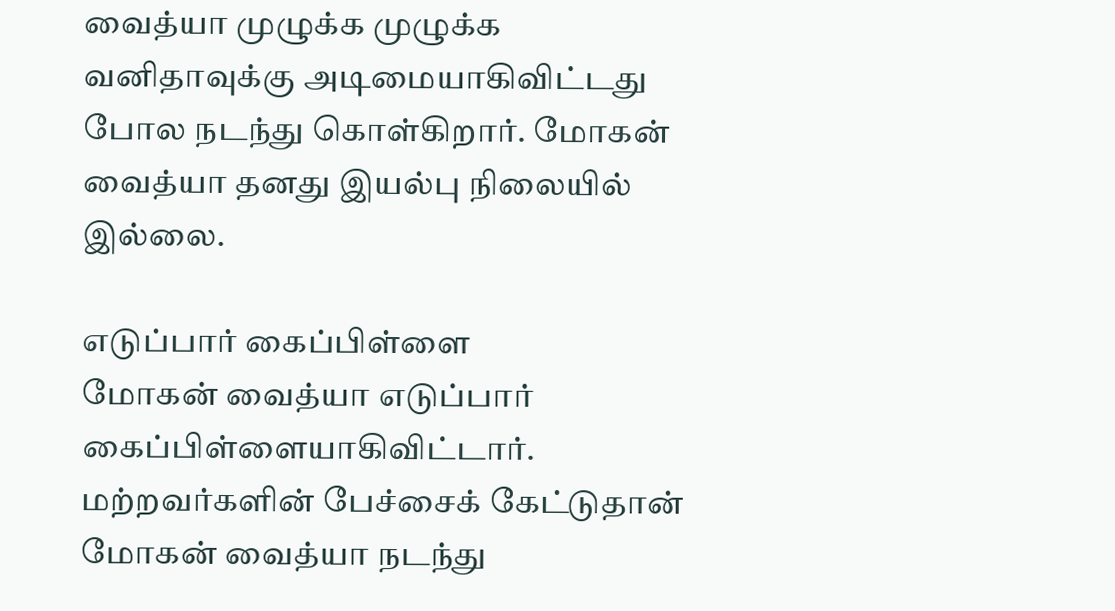வைத்யா முழுக்க முழுக்க வனிதாவுக்கு அடிமையாகிவிட்டது போல நடந்து கொள்கிறார். மோகன் வைத்யா தனது இயல்பு நிலையில் இல்லை.

எடுப்பார் கைப்பிள்ளை
மோகன் வைத்யா எடுப்பார் கைப்பிள்ளையாகிவிட்டார். மற்றவர்களின் பேச்சைக் கேட்டுதான் மோகன் வைத்யா நடந்து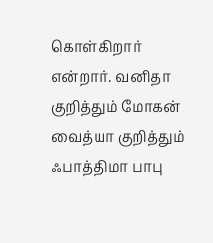கொள்கிறார் என்றார். வனிதா குறித்தும் மோகன் வைத்யா குறித்தும் ஃபாத்திமா பாபு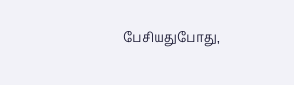பேசியதுபோது,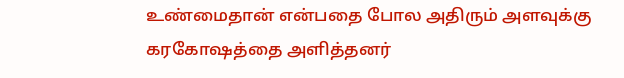உண்மைதான் என்பதை போல அதிரும் அளவுக்கு கரகோஷத்தை அளித்தனர்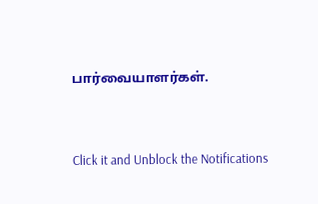பார்வையாளர்கள்.


Click it and Unblock the Notifications